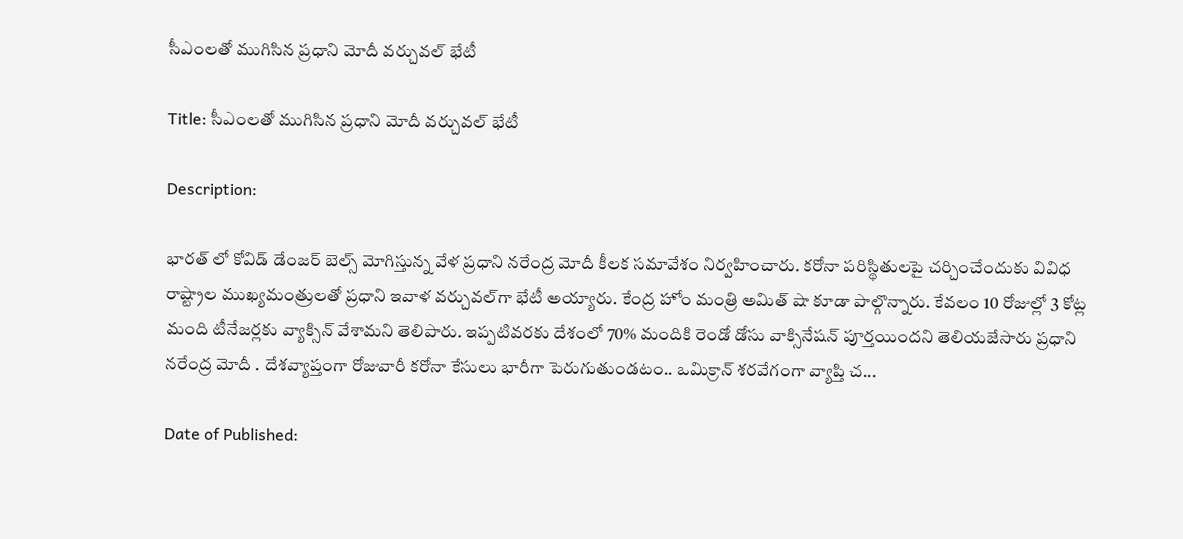సీఎంలతో ముగిసిన ప్రధాని మోదీ వర్చువల్ భేటీ

Title: సీఎంలతో ముగిసిన ప్రధాని మోదీ వర్చువల్ భేటీ

Description:

భారత్ లో కోవిడ్ డేంజర్ బెల్స్ మోగిస్తున్న వేళ ప్రధాని నరేంద్ర మోదీ కీలక సమావేశం నిర్వహించారు. కరోనా పరిస్థితులపై చర్చించేందుకు వివిధ రాష్ట్రాల ముఖ్యమంత్రులతో ప్రధాని ఇవాళ వర్చువల్‌గా భేటీ అయ్యారు. కేంద్ర హోం మంత్రి అమిత్ షా కూడా పాల్గొన్నారు. కేవలం 10 రోజుల్లో 3 కోట్ల మంది టీనేజర్లకు వ్యాక్సిన్ వేశామని తెలిపారు. ఇప్పటివరకు దేశంలో 70% మందికి రెండో డోసు వాక్సినేషన్ పూర్తయిందని తెలియజేసారు ప్రధాని నరేంద్ర మోదీ . దేశవ్యాప్తంగా రోజువారీ కరోనా కేసులు భారీగా పెరుగుతుండటం.. ఒమిక్రాన్ శరవేగంగా వ్యాప్తి చ...

Date of Published: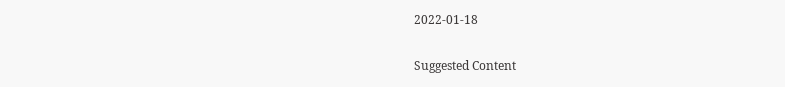2022-01-18

Suggested Content